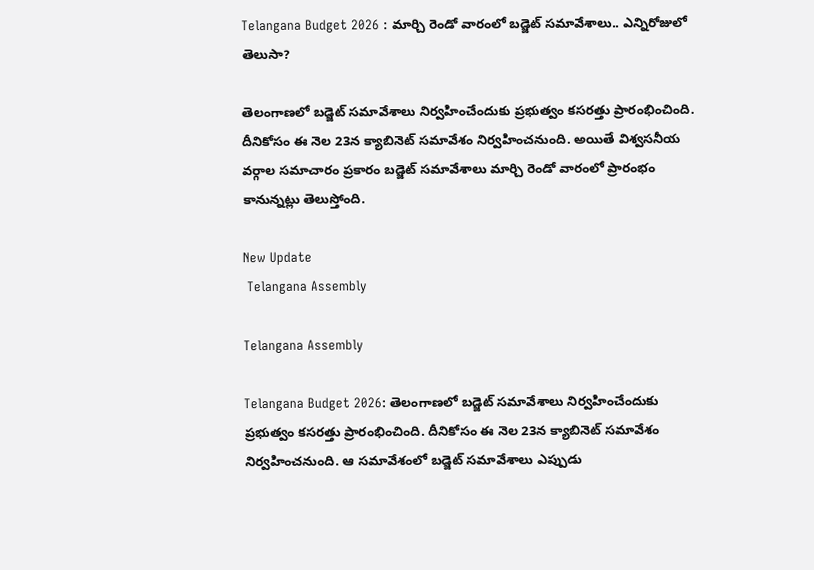Telangana Budget 2026 : మార్చి రెండో వారంలో బడ్జెట్‌ సమావేశాలు.. ఎన్నిరోజులో తెలుసా?

తెలంగాణలో బడ్జెట్‌ సమావేశాలు నిర్వహించేందుకు ప్రభుత్వం కసరత్తు ప్రారంభించింది. దీనికోసం ఈ నెల 23న క్యాబినెట్‌ సమావేశం నిర్వహించనుంది. అయితే విశ్వసనీయ వర్గాల సమాచారం ప్రకారం బడ్జెట్‌ సమావేశాలు మార్చి రెండో వారంలో ప్రారంభం కానున్నట్లు తెలుస్తోంది.

New Update
 Telangana Assembly

Telangana Assembly

Telangana Budget 2026: తెలంగాణలో బడ్జెట్‌ సమావేశాలు నిర్వహించేందుకు ప్రభుత్వం కసరత్తు ప్రారంభించింది. దీనికోసం ఈ నెల 23న క్యాబినెట్‌ సమావేశం నిర్వహించనుంది. ఆ సమావేశంలో బడ్జెట్‌ సమావేశాలు ఎప్పుడు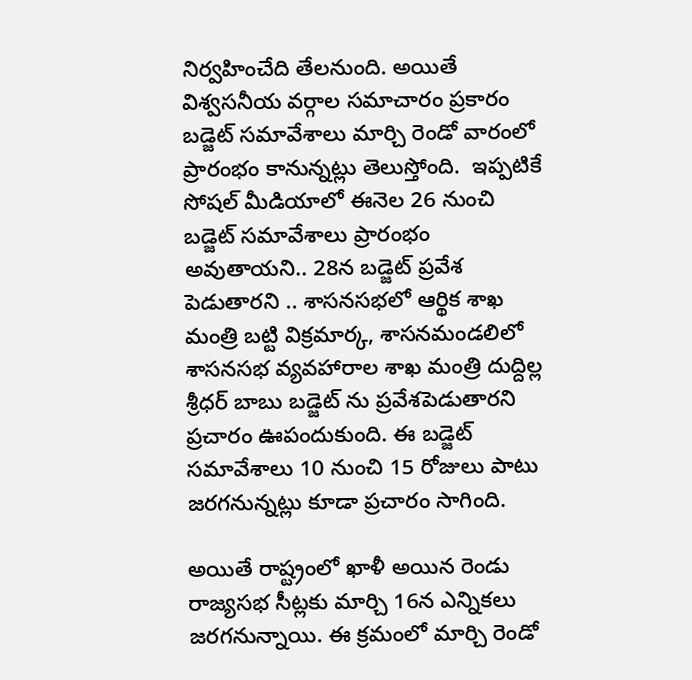నిర్వహించేది తేలనుంది. అయితే విశ్వసనీయ వర్గాల సమాచారం ప్రకారం బడ్జెట్‌ సమావేశాలు మార్చి రెండో వారంలో ప్రారంభం కానున్నట్లు తెలుస్తోంది.  ఇప్పటికే సోషల్ మీడియాలో ఈనెల 26 నుంచి బడ్జెట్ సమావేశాలు ప్రారంభం అవుతాయని.. 28న బడ్జెట్ ప్రవేశ పెడుతారని .. శాసనసభలో ఆర్థిక శాఖ మంత్రి బట్టి విక్రమార్క, శాసనమండలిలో శాసనసభ వ్యవహారాల శాఖ మంత్రి దుద్దిల్ల శ్రీధర్ బాబు బడ్జెట్ ను ప్రవేశపెడుతారని ప్రచారం ఊపందుకుంది. ఈ బడ్జెట్ సమావేశాలు 10 నుంచి 15 రోజులు పాటు జరగనున్నట్లు కూడా ప్రచారం సాగింది.

అయితే రాష్ట్రంలో ఖాళీ అయిన రెండు రాజ్యసభ సీట్లకు మార్చి 16న ఎన్నికలు జరగనున్నాయి. ఈ క్రమంలో మార్చి రెండో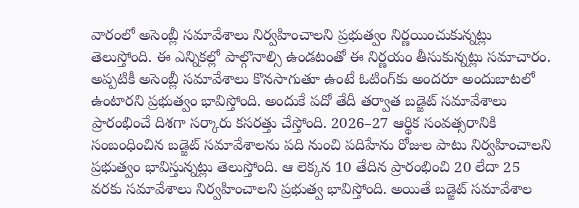వారంలో అసెంబ్లీ సమావేశాలు నిర్వహించాలని ప్రభుత్వం నిర్ణయించుకున్నట్లు తెలుస్తోంది. ఈ ఎన్నికల్లో పాల్గొనాల్సి ఉండటంతో ఈ నిర్ణయం తీసుకున్నట్లు సమాచారం. అప్పటికీ అసెంబ్లీ సమావేశాలు కొనసాగుతూ ఉంటే ఓటింగ్‌కు అందరూ అందుబాటలో ఉంటారని ప్రభుత్వం భావిస్తోంది. అందుకే పదో తేదీ తర్వాత బడ్జెట్ సమావేశాలు ప్రారంభించే దిశగా సర్కారు కసరత్తు చేస్తోంది. 2026–27 ఆర్థిక సంవత్సరానికి సంబంధించిన బడ్జెట్‌ సమావేశాలను పది నుంచి పదిహేను రోజుల పాటు నిర్వహించాలని ప్రభుత్వం భావిస్తున్నట్లు తెలుస్తోంది. ఆ లెక్కన 10 తేదిన ప్రారంభించి 20 లేదా 25 వరకు సమావేశాలు నిర్వహించాలని ప్రభుత్వ భావిస్తోంది. అయితే బడ్జెట్‌ సమావేశాల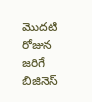మొదటి రోజున జరిగే బిజినెస్‌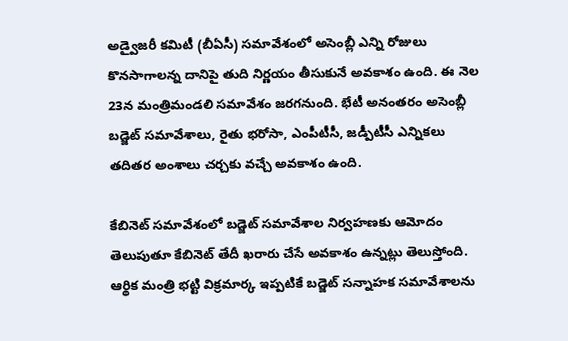అడ్వైజరీ కమిటీ (బీఏసీ) సమావేశంలో అసెంబ్లీ ఎన్ని రోజులు కొనసాగాలన్న దానిపై తుది నిర్ణయం తీసుకునే అవకాశం ఉంది. ఈ నెల 23న మంత్రిమండలి సమావేశం జరగనుంది. భేటీ అనంతరం అసెంబ్లీ బడ్జెట్‌ సమావేశాలు, రైతు భరోసా, ఎంపీటీసీ, జడ్పీటీసీ ఎన్నికలు తదితర అంశాలు చర్చకు వచ్చే అవకాశం ఉంది.

కేబినెట్ సమావేశంలో బడ్జెట్‌ సమావేశాల నిర్వహణకు ఆమోదం తెలుపుతూ కేబినెట్‌ తేదీ ఖరారు చేసే అవకాశం ఉన్నట్లు తెలుస్తోంది.  ఆర్థిక మంత్రి భట్టి విక్రమార్క ఇప్పటికే బడ్జెట్‌ సన్నాహక సమావేశాలను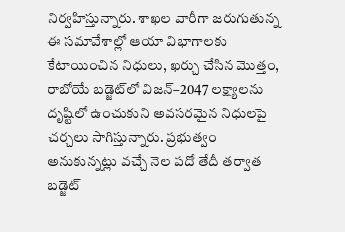నిర్వహిస్తున్నారు. శాఖల వారీగా జరుగుతున్న ఈ సమావేశాల్లో ఆయా విభాగాలకు కేటాయించిన నిధులు, ఖర్చు చేసిన మొత్తం, రాబోయే బడ్జెట్‌లో విజన్‌–2047 లక్ష్యాలను దృష్టిలో ఉంచుకుని అవసరమైన నిధులపై చర్చలు సాగిస్తున్నారు. ప్రభుత్వం అనుకున్నట్లు వచ్చే నెల పదో తేదీ తర్వాత బడ్జెట్‌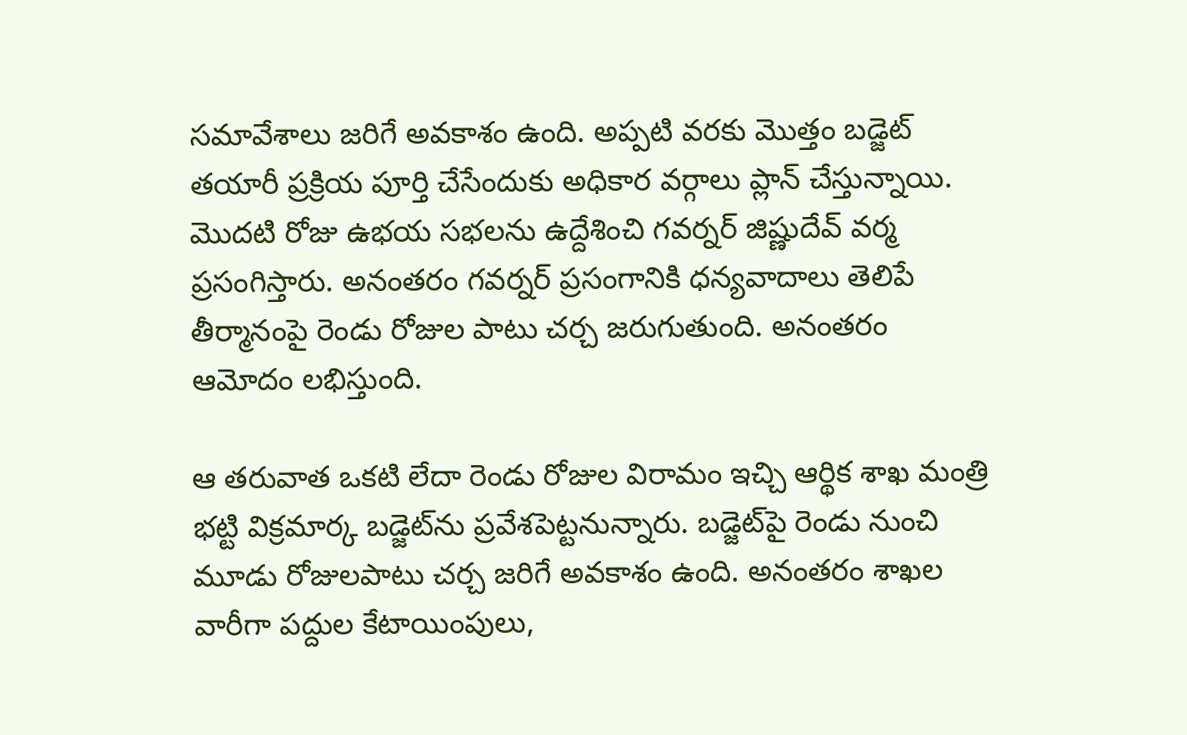సమావేశాలు జరిగే అవకాశం ఉంది. అప్పటి వరకు మొత్తం బడ్జెట్‌ తయారీ ప్రక్రియ పూర్తి చేసేందుకు అధికార వర్గాలు ప్లాన్‌ చేస్తున్నాయి. మొదటి రోజు ఉభయ సభలను ఉద్దేశించి గవర్నర్‌ జిష్ణుదేవ్‌ వర్మ ప్రసంగిస్తారు. అనంతరం గవర్నర్‌ ప్రసంగానికి ధన్యవాదాలు తెలిపే తీర్మానంపై రెండు రోజుల పాటు చర్చ జరుగుతుంది. అనంతరం ఆమోదం లభిస్తుంది.

ఆ తరువాత ఒకటి లేదా రెండు రోజుల విరామం ఇచ్చి ఆర్థిక శాఖ మంత్రి భట్టి విక్రమార్క బడ్జెట్‌ను ప్రవేశపెట్టనున్నారు. బడ్జెట్‌పై రెండు నుంచి మూడు రోజులపాటు చర్చ జరిగే అవకాశం ఉంది. అనంతరం శాఖల వారీగా పద్దుల కేటాయింపులు,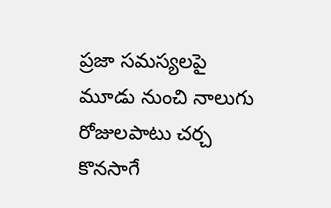ప్రజా సమస్యలపై మూడు నుంచి నాలుగు రోజులపాటు చర్చ కొనసాగే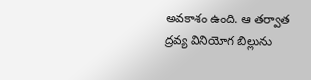అవకాశం ఉంది. ఆ తర్వాత ద్రవ్య వినియోగ బిల్లును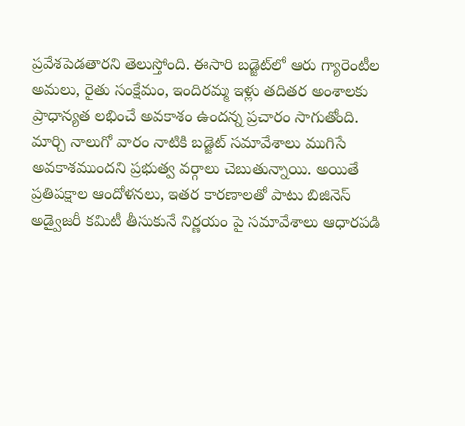ప్రవేశపెడతారని తెలుస్తోంది. ఈసారి బడ్జెట్‌లో ఆరు గ్యారెంటీల అమలు, రైతు సంక్షేమం, ఇందిరమ్మ ఇళ్లు తదితర అంశాలకు ప్రాధాన్యత లభించే అవకాశం ఉందన్న ప్రచారం సాగుతోంది. మార్చి నాలుగో వారం నాటికి బడ్జెట్‌ సమావేశాలు ముగిసే అవకాశముందని ప్రభుత్వ వర్గాలు చెబుతున్నాయి. అయితే ప్రతిపక్షాల ఆందోళనలు, ఇతర కారణాలతో పాటు బిజినెస్‌ అడ్వైజరీ కమిటీ తీసుకునే నిర్ణయం పై సమావేశాలు ఆధారపడి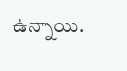ఉన్నాయి.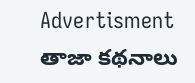Advertisment
తాజా కథనాలు